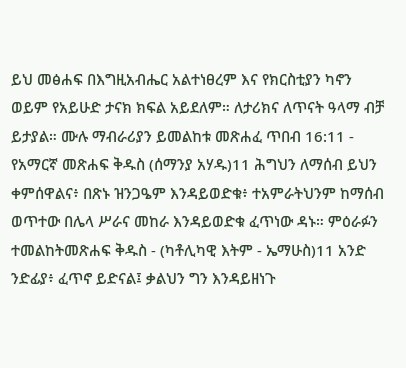ይህ መፅሐፍ በእግዚአብሔር አልተነፀረም እና የክርስቲያን ካኖን ወይም የአይሁድ ታናክ ክፍል አይደለም። ለታሪክና ለጥናት ዓላማ ብቻ ይታያል። ሙሉ ማብራሪያን ይመልከቱ መጽሐፈ ጥበብ 16:11 - የአማርኛ መጽሐፍ ቅዱስ (ሰማንያ አሃዱ)11 ሕግህን ለማሰብ ይህን ቀምሰዋልና፥ በጽኑ ዝንጋዔም እንዳይወድቁ፥ ተአምራትህንም ከማሰብ ወጥተው በሌላ ሥራና መከራ እንዳይወድቁ ፈጥነው ዳኑ። ምዕራፉን ተመልከትመጽሐፍ ቅዱስ - (ካቶሊካዊ እትም - ኤማሁስ)11 አንድ ንድፊያ፥ ፈጥኖ ይድናል፤ ቃልህን ግን እንዳይዘነጉ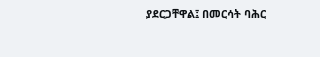ያደርጋቸዋል፤ በመርሳት ባሕር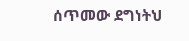ሰጥመው ደግነትህ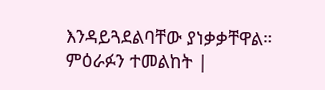እንዳይጓደልባቸው ያነቃቃቸዋል። ምዕራፉን ተመልከት |